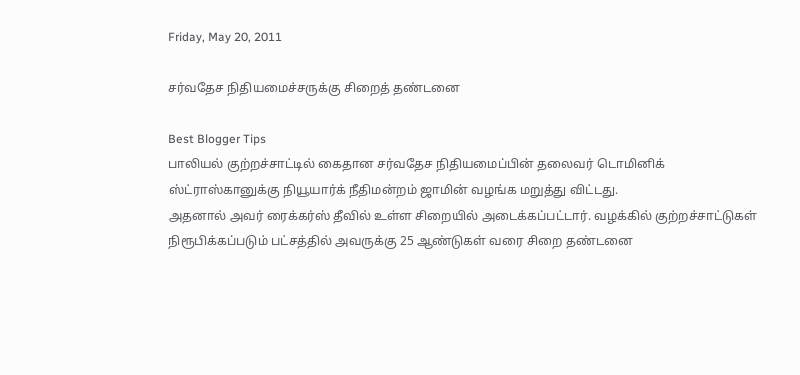Friday, May 20, 2011

சர்வதேச நிதியமைச்சருக்கு சிறைத் தண்டனை

Best Blogger Tips
பாலியல் குற்றச்சாட்டில் கைதான சர்வதேச நிதியமைப்பின் தலைவர் டொமினிக் ஸ்ட்ராஸ்கானுக்கு நியூயார்க் நீதிமன்றம் ஜாமின் வழங்க மறுத்து விட்டது.
அதனால் அவர் ரைக்கர்ஸ் தீவில் உள்ள சிறையில் அடைக்கப்பட்டார். வழக்கில் குற்றச்சாட்டுகள் நிரூபிக்கப்படும் பட்சத்தில் அவருக்கு 25 ஆண்டுகள் வரை சிறை தண்டனை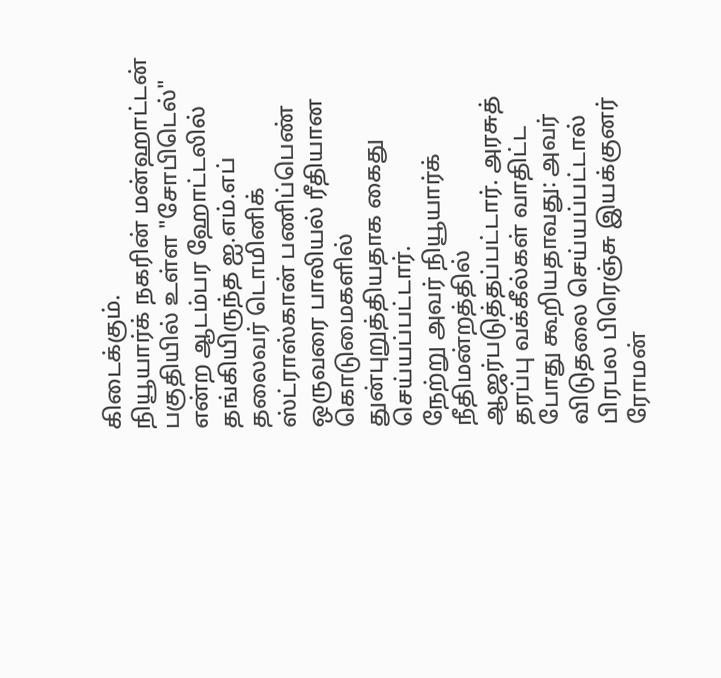கிடைக்கும்.
நியூயார்க் நகரின் மன்ஹாட்டன் பகுதியில் உள்ள "சோபிடெல்" என்ற ஆடம்பர ஹோட்டலில் தங்கியிருந்த ஐ.எம்.எப் தலைவர் டொமினிக் ஸ்ட்ராஸ்கான் பணிப்பெண் ஒருவரை பாலியல் ரீதியான கொடுமைகளில் துன்புறுத்தியதாக கைது செய்யப்பட்டார்.
நேற்று அவர் நியூயார்க் நீதிமன்றத்தில் ஆஜர்படுத்தப்பட்டார். அரசுத் தரப்பு வக்கீல்கள் வாதிட்ட போது கூறியதாவது: அவர் விடுதலை செய்யப்பட்டால் பிரபல பிரெஞ்சு இயக்குனர் ரோமன்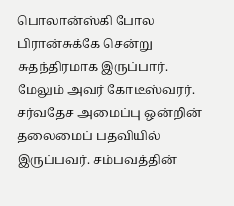பொலான்ஸ்கி போல பிரான்சுக்கே சென்று சுதந்திரமாக இருப்பார்.
மேலும் அவர் கோடீஸ்வரர். சர்வதேச அமைப்பு ஒன்றின் தலைமைப் பதவியில் இருப்பவர். சம்பவத்தின்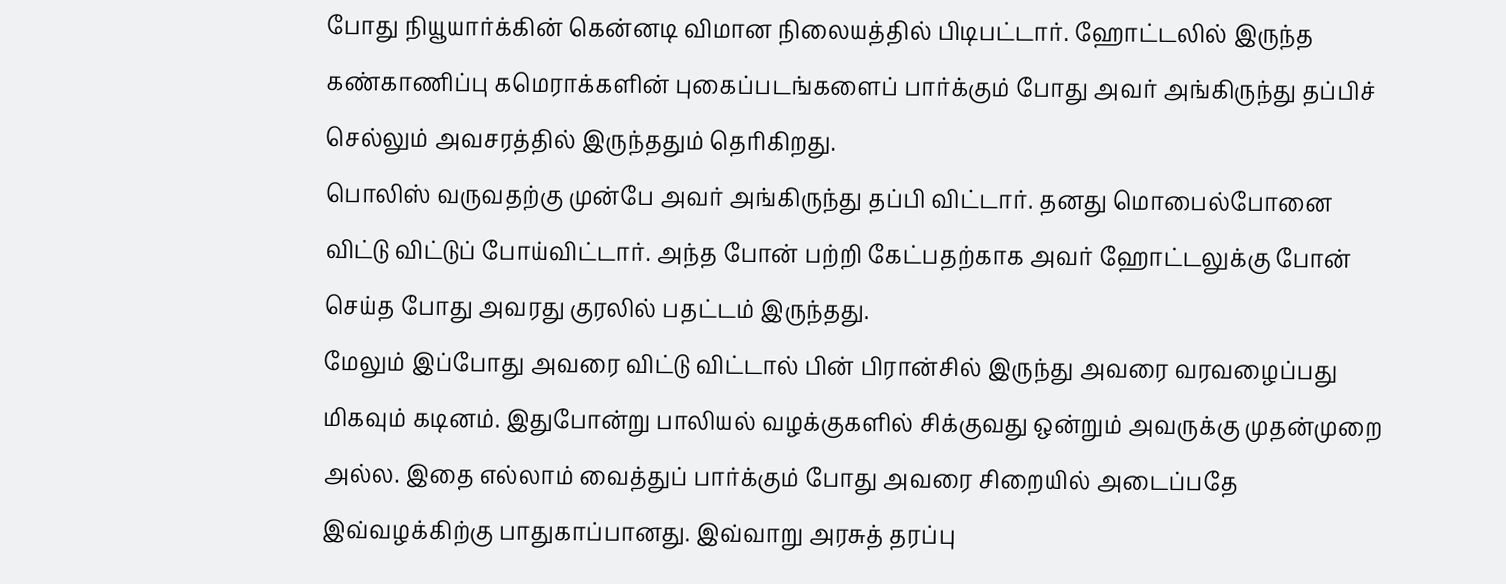போது நியூயார்க்கின் கென்னடி விமான நிலையத்தில் பிடிபட்டார். ஹோட்டலில் இருந்த கண்காணிப்பு கமெராக்களின் புகைப்படங்களைப் பார்க்கும் போது அவர் அங்கிருந்து தப்பிச் செல்லும் அவசரத்தில் இருந்ததும் தெரிகிறது.
பொலிஸ் வருவதற்கு முன்பே அவர் அங்கிருந்து தப்பி விட்டார். தனது மொபைல்போனை விட்டு விட்டுப் போய்விட்டார். அந்த போன் பற்றி கேட்பதற்காக அவர் ஹோட்டலுக்கு போன் செய்த போது அவரது குரலில் பதட்டம் இருந்தது.
மேலும் இப்போது அவரை விட்டு விட்டால் பின் பிரான்சில் இருந்து அவரை வரவழைப்பது மிகவும் கடினம். இதுபோன்று பாலியல் வழக்குகளில் சிக்குவது ஒன்றும் அவருக்கு முதன்முறை அல்ல. இதை எல்லாம் வைத்துப் பார்க்கும் போது அவரை சிறையில் அடைப்பதே இவ்வழக்கிற்கு பாதுகாப்பானது. இவ்வாறு அரசுத் தரப்பு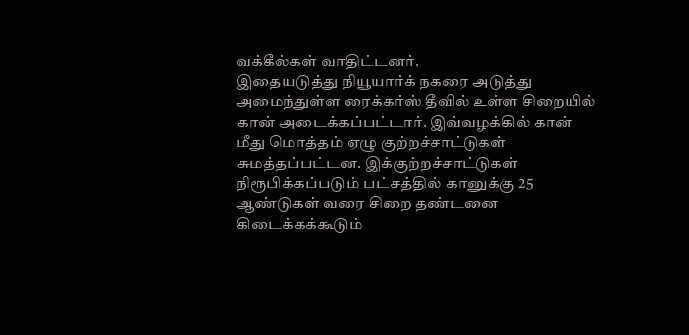வக்கீல்கள் வாதிட்டனர்.
இதையடுத்து நியூயார்க் நகரை அடுத்து அமைந்துள்ள ரைக்கர்ஸ் தீவில் உள்ள சிறையில் கான் அடைக்கப்பட்டார். இவ்வழக்கில் கான் மீது மொத்தம் ஏழு குற்றச்சாட்டுகள் சுமத்தப்பட்டன. இக்குற்றச்சாட்டுகள் நிரூபிக்கப்படும் பட்சத்தில் கானுக்கு 25 ஆண்டுகள் வரை சிறை தண்டனை கிடைக்கக்கூடும்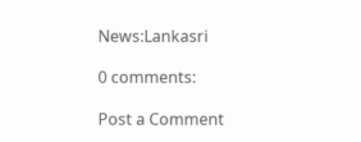News:Lankasri

0 comments:

Post a Comment